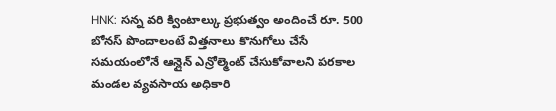HNK: సన్న వరి క్వింటాల్కు ప్రభుత్వం అందించే రూ. 500 బోనస్ పొందాలంటే విత్తనాలు కొనుగోలు చేసే సమయంలోనే ఆన్లైన్ ఎన్రోల్మెంట్ చేసుకోవాలని పరకాల మండల వ్యవసాయ అధికారి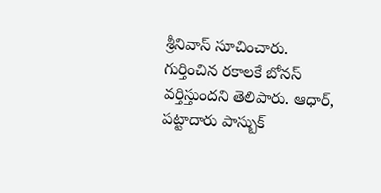శ్రీనివాస్ సూచించారు. గుర్తించిన రకాలకే బోనస్ వర్తిస్తుందని తెలిపారు. ఆధార్, పట్టాదారు పాస్బుక్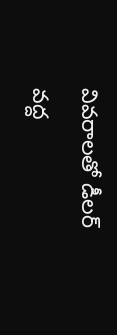వివరాలతో డీలర్ వద్ద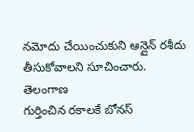నమోదు చేయించుకుని ఆన్లైన్ రశీదు తీసుకోవాలని సూచించారు.
తెలంగాణ
గుర్తించిన రకాలకే బోనస్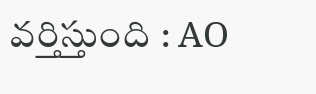వర్తిస్తుంది : AO